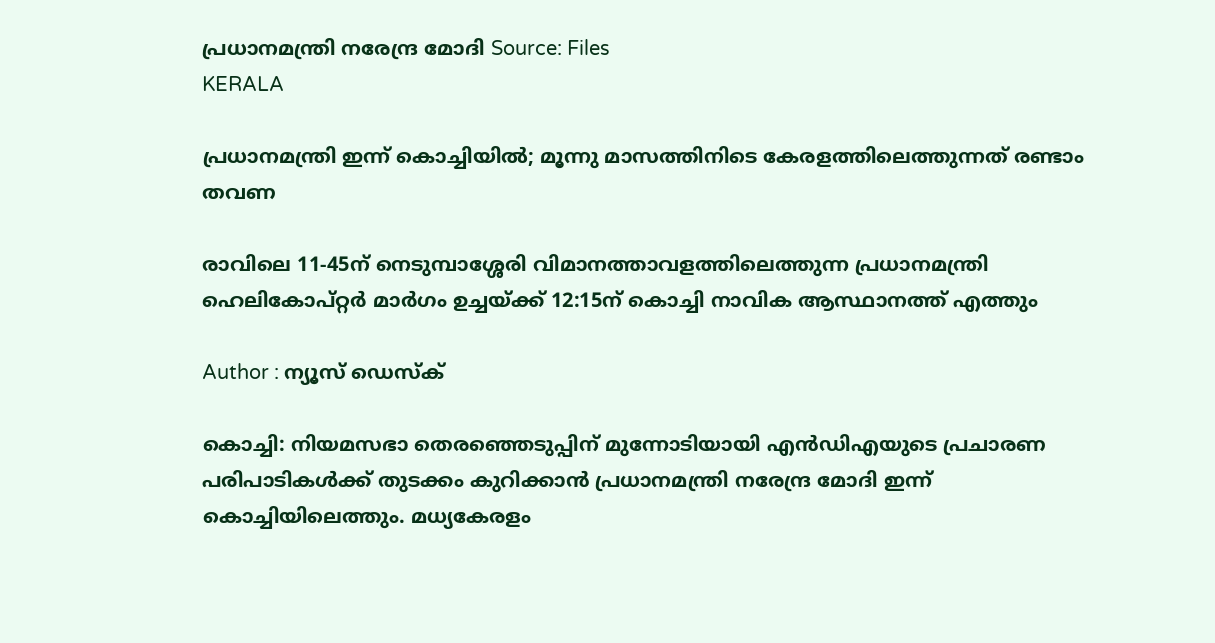പ്രധാനമന്ത്രി നരേന്ദ്ര മോദി Source: Files
KERALA

പ്രധാനമന്ത്രി ഇന്ന് കൊച്ചിയിൽ; മൂന്നു മാസത്തിനിടെ കേരളത്തിലെത്തുന്നത് രണ്ടാം തവണ

രാവിലെ 11-45ന് നെടുമ്പാശ്ശേരി വിമാനത്താവളത്തിലെത്തുന്ന പ്രധാനമന്ത്രി ഹെലികോപ്റ്റർ മാർഗം ഉച്ചയ്ക്ക് 12:15ന് കൊച്ചി നാവിക ആസ്ഥാനത്ത് എത്തും

Author : ന്യൂസ് ഡെസ്ക്

കൊച്ചി: നിയമസഭാ തെരഞ്ഞെടുപ്പിന് മുന്നോടിയായി എൻഡിഎയുടെ പ്രചാരണ പരിപാടികൾക്ക് തുടക്കം കുറിക്കാൻ പ്രധാനമന്ത്രി നരേന്ദ്ര മോദി ഇന്ന് കൊച്ചിയിലെത്തും. മധ്യകേരളം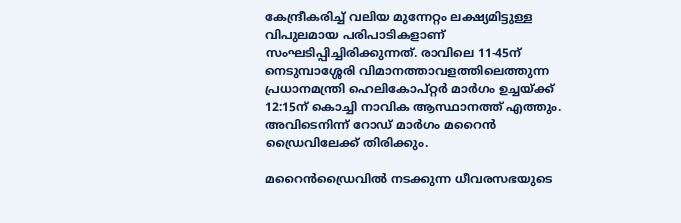കേന്ദ്രീകരിച്ച് വലിയ മുന്നേറ്റം ലക്ഷ്യമിട്ടുള്ള വിപുലമായ പരിപാടികളാണ് സംഘടിപ്പിച്ചിരിക്കുന്നത്. രാവിലെ 11-45ന് നെടുമ്പാശ്ശേരി വിമാനത്താവളത്തിലെത്തുന്ന പ്രധാനമന്ത്രി ഹെലികോപ്റ്റർ മാർഗം ഉച്ചയ്ക്ക് 12:15ന് കൊച്ചി നാവിക ആസ്ഥാനത്ത് എത്തും. അവിടെനിന്ന് റോഡ് മാർഗം മറൈൻ ഡ്രൈവിലേക്ക് തിരിക്കും.

മറൈൻഡ്രൈവിൽ നടക്കുന്ന ധീവരസഭയുടെ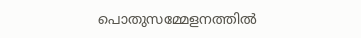പൊതുസമ്മേളനത്തിൽ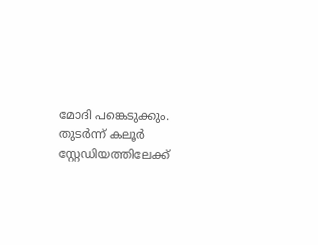മോദി പങ്കെടുക്കും. തുടർന്ന് കലൂർ സ്റ്റേഡിയത്തിലേക്ക്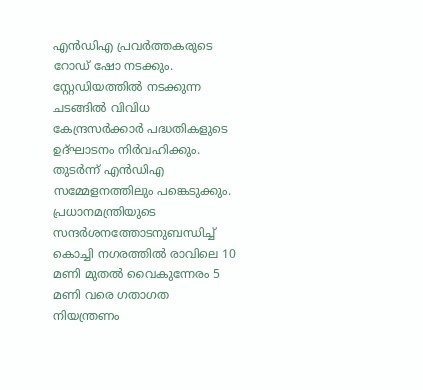എൻഡിഎ പ്രവർത്തകരുടെ റോഡ് ഷോ നടക്കും. സ്റ്റേഡിയത്തിൽ നടക്കുന്ന ചടങ്ങിൽ വിവിധ കേന്ദ്രസർക്കാർ പദ്ധതികളുടെ ഉദ്ഘാടനം നിർവഹിക്കും. തുടർന്ന് എൻഡിഎ സമ്മേളനത്തിലും പങ്കെടുക്കും. പ്രധാനമന്ത്രിയുടെ സന്ദർശനത്തോടനുബന്ധിച്ച് കൊച്ചി നഗരത്തിൽ രാവിലെ 10 മണി മുതൽ വൈകുന്നേരം 5 മണി വരെ ഗതാഗത നിയന്ത്രണം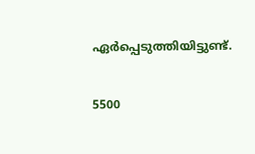ഏർപ്പെടുത്തിയിട്ടുണ്ട്.

5500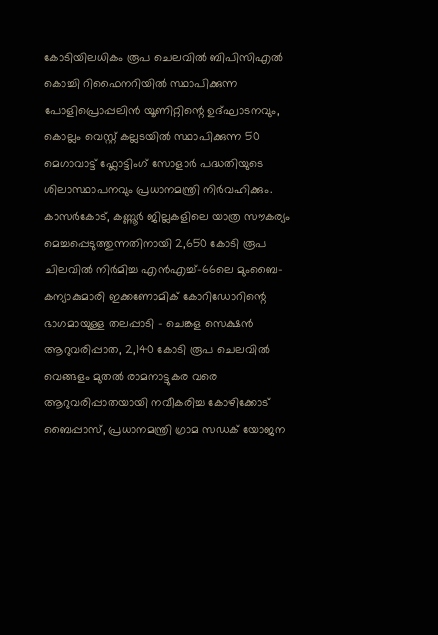കോടിയിലധികം രൂപ ചെലവിൽ ബിപിസിഎൽ കൊച്ചി റിഫൈനറിയിൽ സ്ഥാപിക്കുന്ന പോളിപ്രൊപ്പലിൻ യൂണിറ്റിന്റെ ഉദ്ഘാടനവും, കൊല്ലം വെസ്റ്റ് കല്ലടയിൽ സ്ഥാപിക്കുന്ന 50 മെഗാവാട്ട് ഫ്ലോട്ടിംഗ് സോളാർ പദ്ധതിയുടെ ശിലാസ്ഥാപനവും പ്രധാനമന്ത്രി നിർവഹിക്കും. കാസർകോട്, കണ്ണൂർ ജില്ലകളിലെ യാത്ര സൗകര്യം മെച്ചപ്പെടുത്തുന്നതിനായി 2,650 കോടി രൂപ ചിലവിൽ നിർമിച്ച എൻഎച്ച്-66ലെ മുംബൈ-കന്യാകുമാരി ഇക്കണോമിക് കോറിഡോറിന്റെ ഭാഗമായുള്ള തലപ്പാടി - ചെങ്കള സെക്ഷൻ ആറുവരിപ്പാത, 2,140 കോടി രൂപ ചെലവിൽ വെങ്ങളം മുതൽ രാമനാട്ടുകര വരെ ആറുവരിപ്പാതയായി നവീകരിച്ച കോഴിക്കോട് ബൈപ്പാസ്, പ്രധാനമന്ത്രി ഗ്രാമ സഡക് യോജന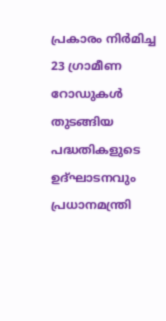പ്രകാരം നിർമിച്ച 23 ഗ്രാമീണ റോഡുകൾ തുടങ്ങിയ പദ്ധതികളുടെ ഉദ്ഘാടനവും പ്രധാനമന്ത്രി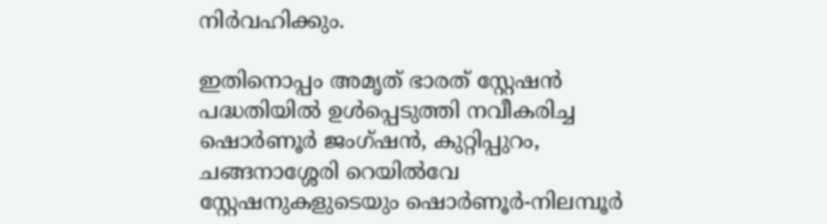നിർവഹിക്കും.

ഇതിനൊപ്പം അമൃത് ഭാരത് സ്റ്റേഷൻ പദ്ധതിയിൽ ഉൾപ്പെടുത്തി നവീകരിച്ച ഷൊർണൂർ ജംഗ്ഷൻ, കുറ്റിപ്പുറം, ചങ്ങനാശ്ശേരി റെയിൽവേ സ്റ്റേഷനുകളുടെയും ഷൊർണൂർ-നിലമ്പൂർ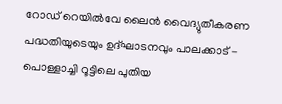റോഡ് റെയിൽവേ ലൈൻ വൈദ്യുതീകരണ പദ്ധതിയുടെയും ഉദ്ഘാടനവും പാലക്കാട് - പൊള്ളാച്ചി റൂട്ടിലെ പുതിയ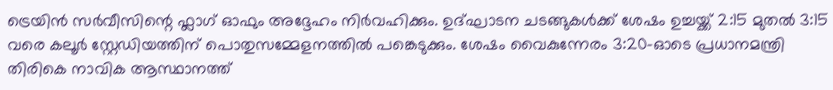ട്രെയിൻ സർവീസിന്റെ ഫ്ലാഗ് ഓഫും അദ്ദേഹം നിർവഹിക്കും. ഉദ്ഘാടന ചടങ്ങുകൾക്ക് ശേഷം ഉച്ചയ്ക്ക് 2:15 മുതൽ 3:15 വരെ കലൂർ സ്റ്റേഡിയത്തിന് പൊതുസമ്മേളനത്തിൽ പങ്കെടുക്കും. ശേഷം വൈകുന്നേരം 3:20-ഓടെ പ്രധാനമന്ത്രി തിരികെ നാവിക ആസ്ഥാനത്ത്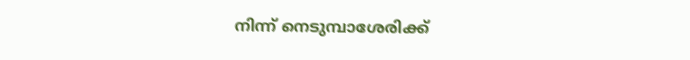നിന്ന് നെടുമ്പാശേരിക്ക്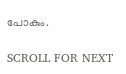പോകും.

SCROLL FOR NEXT